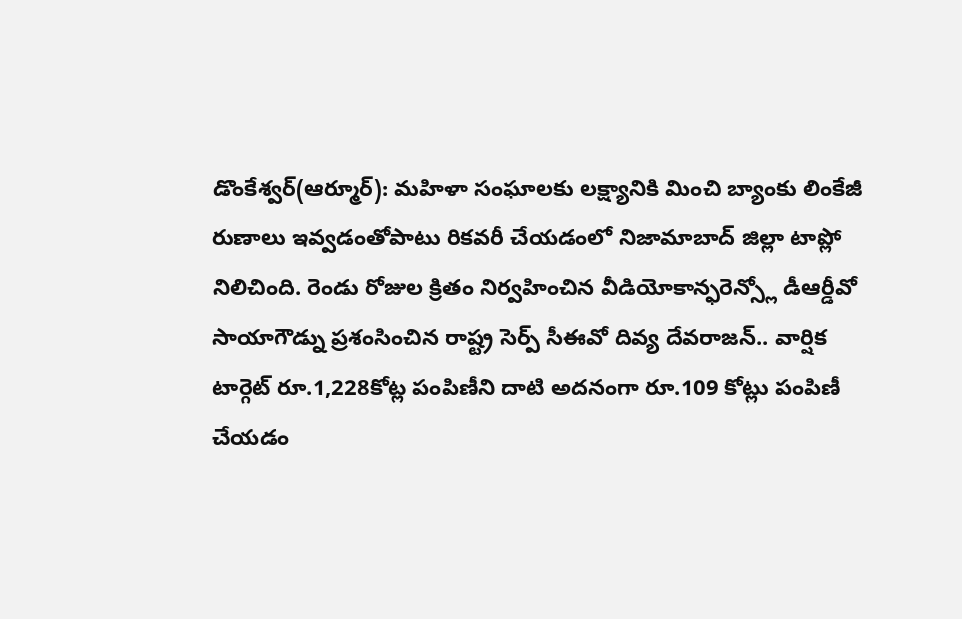డొంకేశ్వర్(ఆర్మూర్): మహిళా సంఘాలకు లక్ష్యానికి మించి బ్యాంకు లింకేజీ రుణాలు ఇవ్వడంతోపాటు రికవరీ చేయడంలో నిజామాబాద్ జిల్లా టాప్లో నిలిచింది. రెండు రోజుల క్రితం నిర్వహించిన వీడియోకాన్ఫరెన్స్లో డీఆర్డీవో సాయాగౌడ్ను ప్రశంసించిన రాష్ట్ర సెర్ప్ సీఈవో దివ్య దేవరాజన్.. వార్షిక టార్గెట్ రూ.1,228కోట్ల పంపిణీని దాటి అదనంగా రూ.109 కోట్లు పంపిణీ చేయడం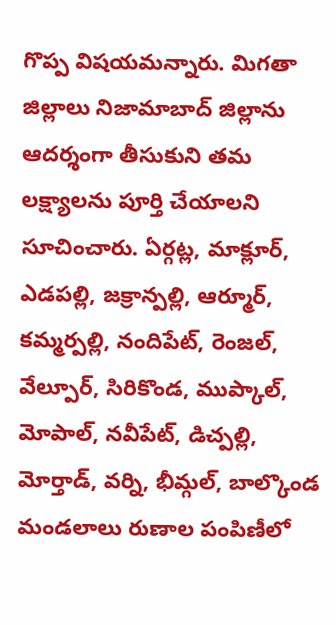గొప్ప విషయమన్నారు. మిగతా జిల్లాలు నిజామాబాద్ జిల్లాను ఆదర్శంగా తీసుకుని తమ లక్ష్యాలను పూర్తి చేయాలని సూచించారు. ఏర్గట్ల, మాక్లూర్, ఎడపల్లి, జక్రాన్పల్లి, ఆర్మూర్, కమ్మర్పల్లి, నందిపేట్, రెంజల్, వేల్పూర్, సిరికొండ, ముప్కాల్, మోపాల్, నవీపేట్, డిచ్పల్లి, మోర్తాడ్, వర్ని, భీమ్గల్, బాల్కొండ మండలాలు రుణాల పంపిణీలో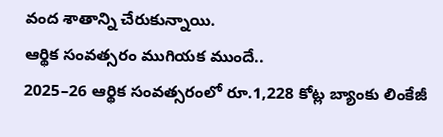వంద శాతాన్ని చేరుకున్నాయి.
ఆర్థిక సంవత్సరం ముగియక ముందే..
2025–26 ఆర్థిక సంవత్సరంలో రూ.1,228 కోట్ల బ్యాంకు లింకేజీ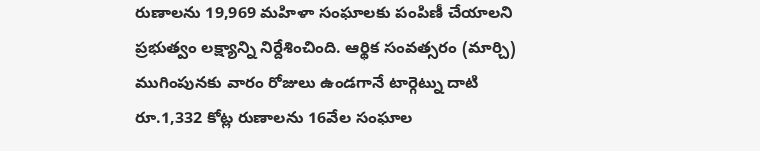రుణాలను 19,969 మహిళా సంఘాలకు పంపిణీ చేయాలని ప్రభుత్వం లక్ష్యాన్ని నిర్దేశించింది. ఆర్థిక సంవత్సరం (మార్చి) ముగింపునకు వారం రోజులు ఉండగానే టార్గెట్ను దాటి రూ.1,332 కోట్ల రుణాలను 16వేల సంఘాల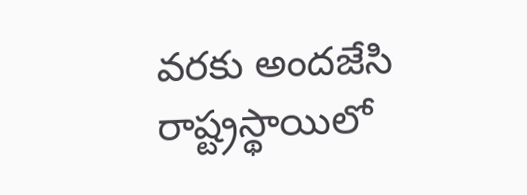వరకు అందజేసి రాష్ట్రస్థాయిలో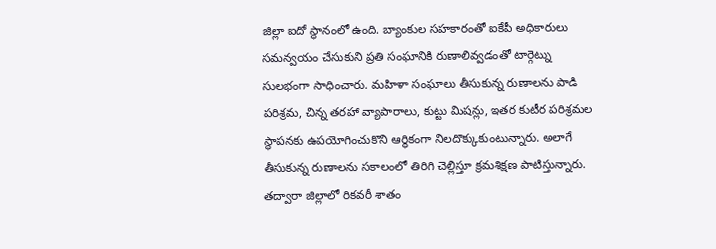జిల్లా ఐదో స్థానంలో ఉంది. బ్యాంకుల సహకారంతో ఐకేపీ అధికారులు సమన్వయం చేసుకుని ప్రతి సంఘానికి రుణాలివ్వడంతో టార్గెట్ను సులభంగా సాధించారు. మహిళా సంఘాలు తీసుకున్న రుణాలను పాడి పరిశ్రమ, చిన్న తరహా వ్యాపారాలు, కుట్టు మిషన్లు, ఇతర కుటీర పరిశ్రమల స్థాపనకు ఉపయోగించుకొని ఆర్థికంగా నిలదొక్కుకుంటున్నారు. అలాగే తీసుకున్న రుణాలను సకాలంలో తిరిగి చెల్లిస్తూ క్రమశిక్షణ పాటిస్తున్నారు. తద్వారా జిల్లాలో రికవరీ శాతం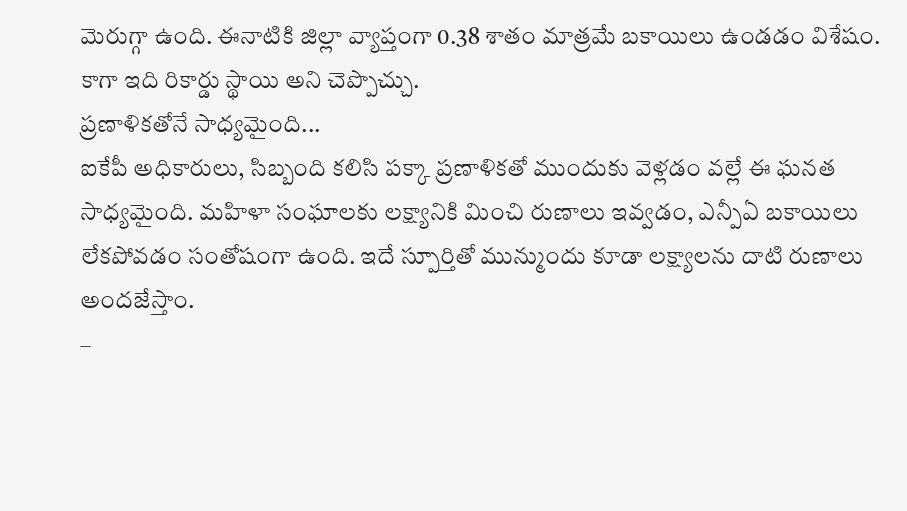మెరుగ్గా ఉంది. ఈనాటికి జిల్లా వ్యాప్తంగా 0.38 శాతం మాత్రమే బకాయిలు ఉండడం విశేషం. కాగా ఇది రికార్డు స్థాయి అని చెప్పొచ్చు.
ప్రణాళికతోనే సాధ్యమైంది...
ఐకేపీ అధికారులు, సిబ్బంది కలిసి పక్కా ప్రణాళికతో ముందుకు వెళ్లడం వల్లే ఈ ఘనత సాధ్యమైంది. మహిళా సంఘాలకు లక్ష్యానికి మించి రుణాలు ఇవ్వడం, ఎన్పీఏ బకాయిలు లేకపోవడం సంతోషంగా ఉంది. ఇదే స్పూర్తితో మున్ముందు కూడా లక్ష్యాలను దాటి రుణాలు అందజేస్తాం.
–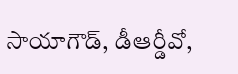సాయాగౌడ్, డీఆర్డీవో,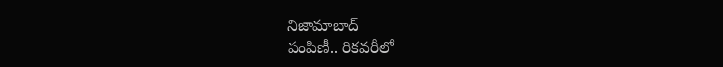నిజామాబాద్
పంపిణీ.. రికవరీలో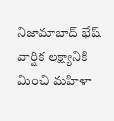నిజామాబాద్ భేష్
వార్షిక లక్ష్యానికి మించి మహిళా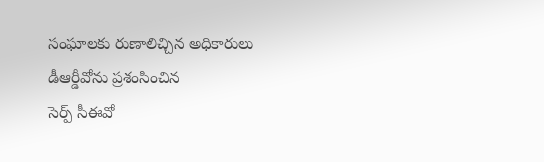సంఘాలకు రుణాలిచ్చిన అధికారులు
డీఆర్డీవోను ప్రశంసించిన
సెర్ప్ సీఈవో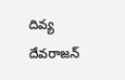దివ్య దేవరాజన్